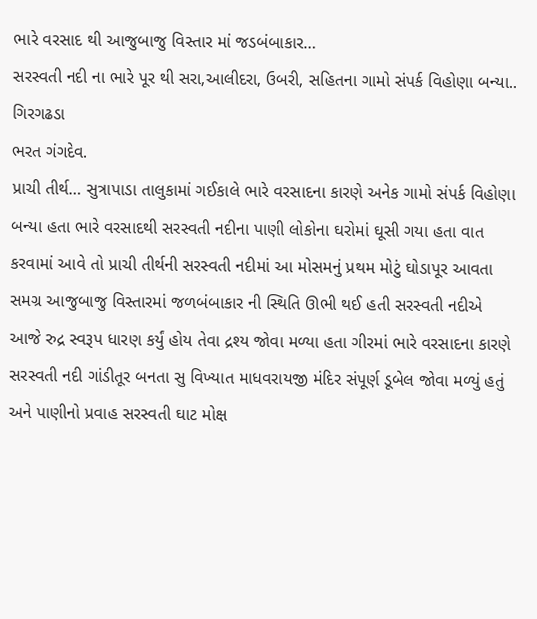ભારે વરસાદ થી આજુબાજુ વિસ્તાર માં જડબંબાકાર…
સરસ્વતી નદી ના ભારે પૂર થી સરા,આલીદરા, ઉબરી, સહિતના ગામો સંપર્ક વિહોણા બન્યા..
ગિરગઢડા
ભરત ગંગદેવ.
પ્રાચી તીર્થ… સુત્રાપાડા તાલુકામાં ગઈકાલે ભારે વરસાદના કારણે અનેક ગામો સંપર્ક વિહોણા બન્યા હતા ભારે વરસાદથી સરસ્વતી નદીના પાણી લોકોના ઘરોમાં ઘૂસી ગયા હતા વાત કરવામાં આવે તો પ્રાચી તીર્થની સરસ્વતી નદીમાં આ મોસમનું પ્રથમ મોટું ઘોડાપૂર આવતા સમગ્ર આજુબાજુ વિસ્તારમાં જળબંબાકાર ની સ્થિતિ ઊભી થઈ હતી સરસ્વતી નદીએ આજે રુદ્ર સ્વરૂપ ધારણ કર્યું હોય તેવા દ્રશ્ય જોવા મળ્યા હતા ગીરમાં ભારે વરસાદના કારણે સરસ્વતી નદી ગાંડીતૂર બનતા સુ વિખ્યાત માધવરાયજી મંદિર સંપૂર્ણ ડૂબેલ જોવા મળ્યું હતું અને પાણીનો પ્રવાહ સરસ્વતી ઘાટ મોક્ષ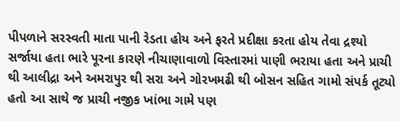પીપળાને સરસ્વતી માતા પાની રેડતા હોય અને ફરતે પ્રદીક્ષા કરતા હોય તેવા દ્રશ્યો સર્જાયા હતા ભારે પૂરના કારણે નીચાણાવાળો વિસ્તારમાં પાણી ભરાયા હતા અને પ્રાચી થી આલીદ્રા અને અમરાપુર થી સરા અને ગોરખમઢી થી બોસન સહિત ગામો સંપર્ક તૂટ્યો હતો આ સાથે જ પ્રાચી નજીક ખાંભા ગામે પણ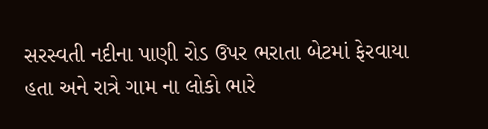સરસ્વતી નદીના પાણી રોડ ઉપર ભરાતા બેટમાં ફેરવાયા હતા અને રાત્રે ગામ ના લોકો ભારે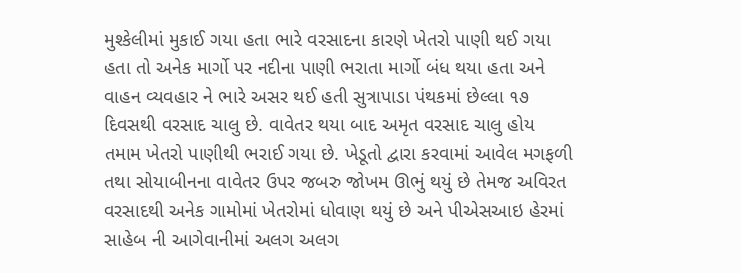મુશ્કેલીમાં મુકાઈ ગયા હતા ભારે વરસાદના કારણે ખેતરો પાણી થઈ ગયા હતા તો અનેક માર્ગો પર નદીના પાણી ભરાતા માર્ગો બંધ થયા હતા અને વાહન વ્યવહાર ને ભારે અસર થઈ હતી સુત્રાપાડા પંથકમાં છેલ્લા ૧૭ દિવસથી વરસાદ ચાલુ છે. વાવેતર થયા બાદ અમૃત વરસાદ ચાલુ હોય તમામ ખેતરો પાણીથી ભરાઈ ગયા છે. ખેડૂતો દ્વારા કરવામાં આવેલ મગફળી તથા સોયાબીનના વાવેતર ઉપર જબરુ જોખમ ઊભું થયું છે તેમજ અવિરત વરસાદથી અનેક ગામોમાં ખેતરોમાં ધોવાણ થયું છે અને પીએસઆઇ હેરમાં સાહેબ ની આગેવાનીમાં અલગ અલગ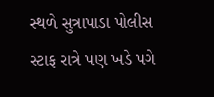સ્થળે સુત્રાપાડા પોલીસ સ્ટાફ રાત્રે પણ ખડે પગે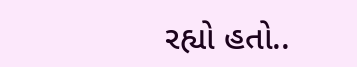રહ્યો હતો..